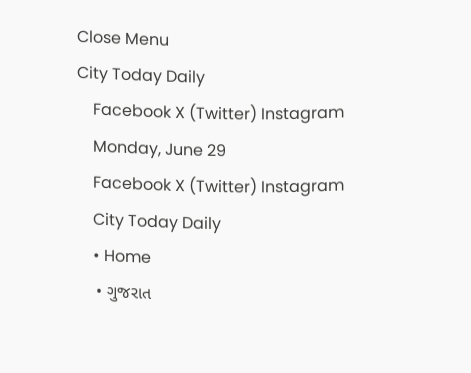Close Menu
City Today Daily
    Facebook X (Twitter) Instagram
    Monday, June 29
    Facebook X (Twitter) Instagram
    City Today Daily
    • Home
    • ગુજરાત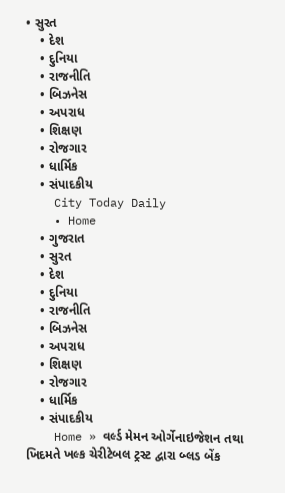• સુરત
    • દેશ
    • દુનિયા
    • રાજનીતિ
    • બિઝનેસ
    • અપરાધ
    • શિક્ષણ
    • રોજગાર
    • ધાર્મિક
    • સંપાદકીય
    City Today Daily
    • Home
    • ગુજરાત
    • સુરત
    • દેશ
    • દુનિયા
    • રાજનીતિ
    • બિઝનેસ
    • અપરાધ
    • શિક્ષણ
    • રોજગાર
    • ધાર્મિક
    • સંપાદકીય
    Home » વર્લ્ડ મેમન ઓર્ગેનાઇજેશન તથા ખિદમતે ખલ્ક ચેરીટેબલ ટ્રસ્ટ દ્વારા બ્લડ બેંક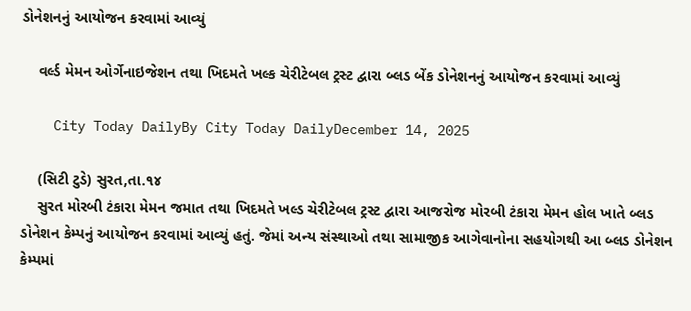ડોનેશનનું આયોજન કરવામાં આવ્યું

    વર્લ્ડ મેમન ઓર્ગેનાઇજેશન તથા ખિદમતે ખલ્ક ચેરીટેબલ ટ્રસ્ટ દ્વારા બ્લડ બેંક ડોનેશનનું આયોજન કરવામાં આવ્યું

    City Today DailyBy City Today DailyDecember 14, 2025

    (સિટી ટુડે) સુરત,તા.૧૪
    સુરત મોરબી ટંકારા મેમન જમાત તથા ખિદમતે ખલ્ડ ચેરીટેબલ ટ્રસ્ટ દ્વારા આજરોજ મોરબી ટંકારા મેમન હોલ ખાતે બ્લડ ડોનેશન કેમ્પનું આયોજન કરવામાં આવ્યું હતું. જેમાં અન્ય સંસ્થાઓ તથા સામાજીક આગેવાનોના સહયોગથી આ બ્લડ ડોનેશન કેમ્પમાં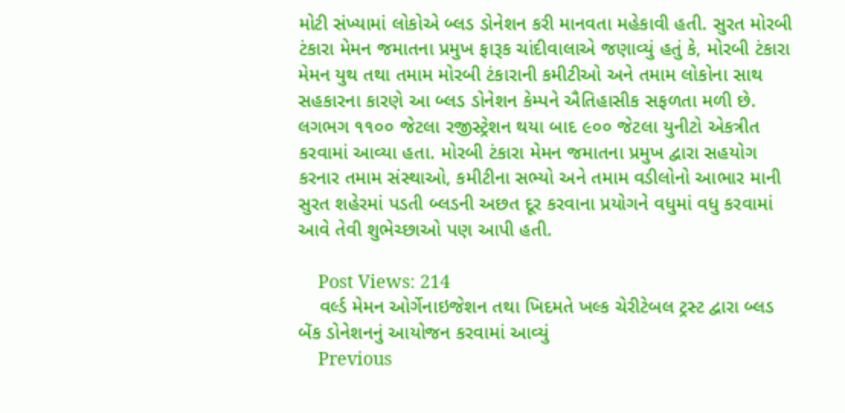મોટી સંખ્યામાં લોકોએ બ્લડ ડોનેશન કરી માનવતા મહેકાવી હતી. સુરત મોરબી ટંકારા મેમન જમાતના પ્રમુખ ફારૂક ચાંદીવાલાએ જણાવ્યું હતું કે, મોરબી ટંકારા મેમન યુથ તથા તમામ મોરબી ટંકારાની કમીટીઓ અને તમામ લોકોના સાથ સહકારના કારણે આ બ્લડ ડોનેશન કેમ્પને ઐતિહાસીક સફળતા મળી છે. લગભગ ૧૧૦૦ જેટલા રજીસ્ટ્રેશન થયા બાદ ૯૦૦ જેટલા યુનીટો એકત્રીત કરવામાં આવ્યા હતા. મોરબી ટંકારા મેમન જમાતના પ્રમુખ દ્વારા સહયોગ કરનાર તમામ સંસ્થાઓ, કમીટીના સભ્યો અને તમામ વડીલોનો આભાર માની સુરત શહેરમાં પડતી બ્લડની અછત દૂર કરવાના પ્રયોગને વધુમાં વધુ કરવામાં આવે તેવી શુભેચ્છાઓ પણ આપી હતી.

    Post Views: 214
    વર્લ્ડ મેમન ઓર્ગેનાઇજેશન તથા ખિદમતે ખલ્ક ચેરીટેબલ ટ્રસ્ટ દ્વારા બ્લડ બેંક ડોનેશનનું આયોજન કરવામાં આવ્યું
    Previous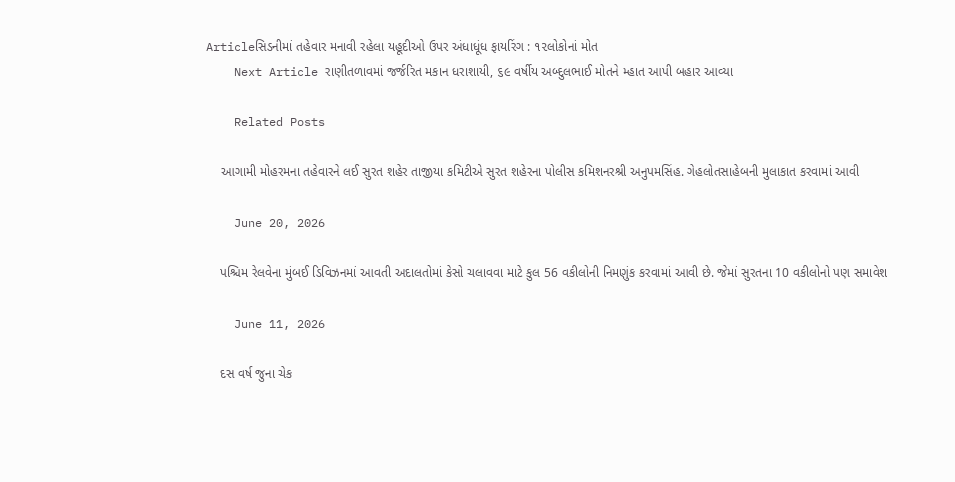Articleસિડનીમાં તહેવાર મનાવી રહેલા યહૂદીઓ ઉપર અંધાધૂંધ ફાયરિંગ : ૧૨લોકોનાં મોત
    Next Article રાણીતળાવમાં જર્જરિત મકાન ધરાશાયી, ૬૯ વર્ષીય અબ્દુલભાઈ મોતને મ્હાત આપી બહાર આવ્યા

    Related Posts

    આગામી મોહરમના તહેવારને લઈ સુરત શહેર તાજીયા કમિટીએ સુરત શહેરના પોલીસ કમિશનરશ્રી અનુપમસિંહ. ગેહલોતસાહેબની મુલાકાત કરવામાં આવી

    June 20, 2026

    પશ્ચિમ રેલવેના મુંબઈ ડિવિઝનમાં આવતી અદાલતોમાં કેસો ચલાવવા માટે કુલ 56 વકીલોની નિમણુંક કરવામાં આવી છે. જેમાં સુરતના 10 વકીલોનો પણ સમાવેશ

    June 11, 2026

    દસ વર્ષ જુના ચેક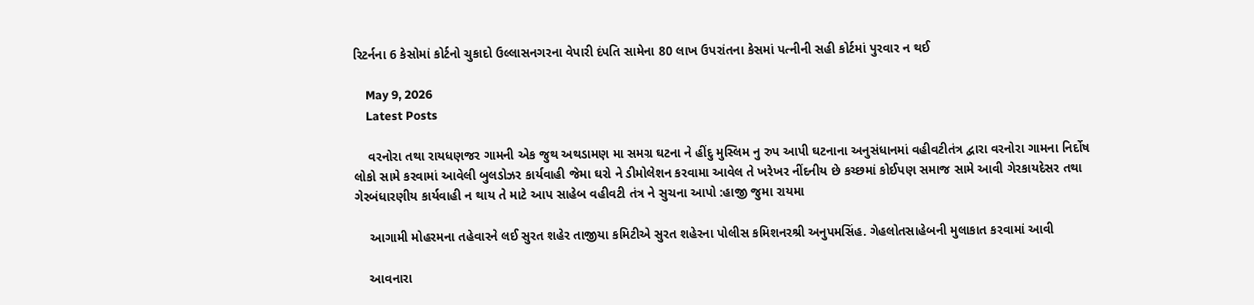રિટર્નના 6 કેસોમાં કોર્ટનો ચુકાદો ઉલ્લાસનગરના વેપારી દંપતિ સામેના 80 લાખ ઉપરાંતના કેસમાં પત્નીની સહી કોર્ટમાં પુરવાર ન થઈ

    May 9, 2026
    Latest Posts

    વરનોરા તથા રાયધણજર ગામની એક જુથ અથડામણ મા સમગ્ર ઘટના ને હીંદુ મુસ્લિમ નુ રુપ આપી ઘટનાના અનુસંધાનમાં વહીવટીતંત્ર દ્વારા વરનોરા ગામના નિર્દોષ લોકો સામે કરવામાં આવેલી બુલડોઝર કાર્યવાહી જેમા ઘરો ને ડીમોલેશન કરવામા આવેલ તે ખરેખર નીંદનીય છે કચ્છમાં કોઈપણ સમાજ સામે આવી ગેરકાયદેસર તથા ગેરબંધારણીય કાર્યવાહી ન થાય તે માટે આપ સાહેબ વહીવટી તંત્ર ને સુચના આપો :હાજી જુમા રાયમા

    આગામી મોહરમના તહેવારને લઈ સુરત શહેર તાજીયા કમિટીએ સુરત શહેરના પોલીસ કમિશનરશ્રી અનુપમસિંહ. ગેહલોતસાહેબની મુલાકાત કરવામાં આવી

    આવનારા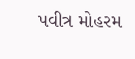પવીત્ર મોહરમ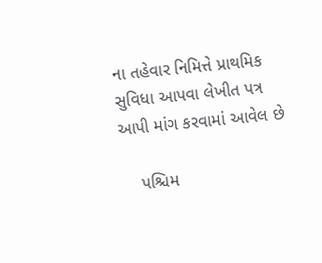ના તહેવાર નિમિત્તે પ્રાથમિક સુવિધા આપવા લેખીત પત્ર આપી માંગ કરવામાં આવેલ છે

    પશ્ચિમ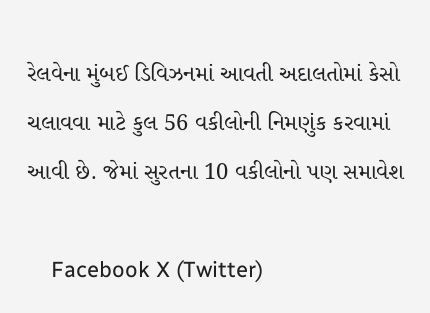રેલવેના મુંબઈ ડિવિઝનમાં આવતી અદાલતોમાં કેસો ચલાવવા માટે કુલ 56 વકીલોની નિમણુંક કરવામાં આવી છે. જેમાં સુરતના 10 વકીલોનો પણ સમાવેશ

    Facebook X (Twitter)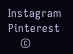Instagram Pinterest
    ©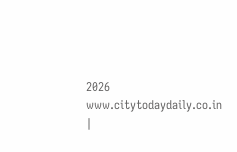2026 www.citytodaydaily.co.in |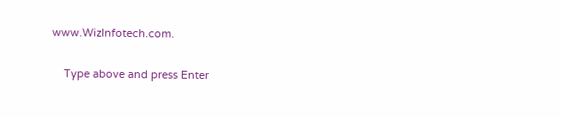www.WizInfotech.com.

    Type above and press Enter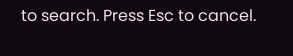to search. Press Esc to cancel.